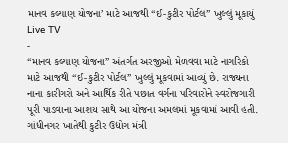માનવ કલ્યાણ યોજના’ માટે આજથી “ઈ-કુટીર પોર્ટલ” ખુલ્લું મૂકાયું
Live TV
-
“માનવ કલ્યાણ યોજના” અંતર્ગત અરજીઓ મેળવવા માટે નાગરિકો માટે આજથી “ઈ-કુટીર પોર્ટલ” ખુલ્લું મૂકવામાં આવ્યું છે. રાજ્યના નાના કારીગરો અને આર્થિક રીતે પછાત વર્ગના પરિવારોને સ્વરોજગારી પૂરી પાડવાના આશય સાથે આ યોજના અમલમાં મૂકવામાં આવી હતી.
ગાંધીનગર ખાતેથી કુટીર ઉદ્યોગ મંત્રી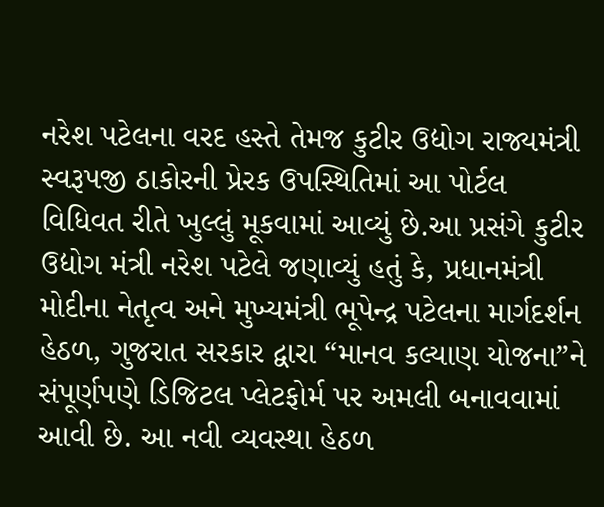નરેશ પટેલના વરદ હસ્તે તેમજ કુટીર ઉદ્યોગ રાજ્યમંત્રી સ્વરૂપજી ઠાકોરની પ્રેરક ઉપસ્થિતિમાં આ પોર્ટલ વિધિવત રીતે ખુલ્લું મૂકવામાં આવ્યું છે.આ પ્રસંગે કુટીર ઉદ્યોગ મંત્રી નરેશ પટેલે જણાવ્યું હતું કે, પ્રધાનમંત્રી મોદીના નેતૃત્વ અને મુખ્યમંત્રી ભૂપેન્દ્ર પટેલના માર્ગદર્શન હેઠળ, ગુજરાત સરકાર દ્વારા “માનવ કલ્યાણ યોજના”ને સંપૂર્ણપણે ડિજિટલ પ્લેટફોર્મ પર અમલી બનાવવામાં આવી છે. આ નવી વ્યવસ્થા હેઠળ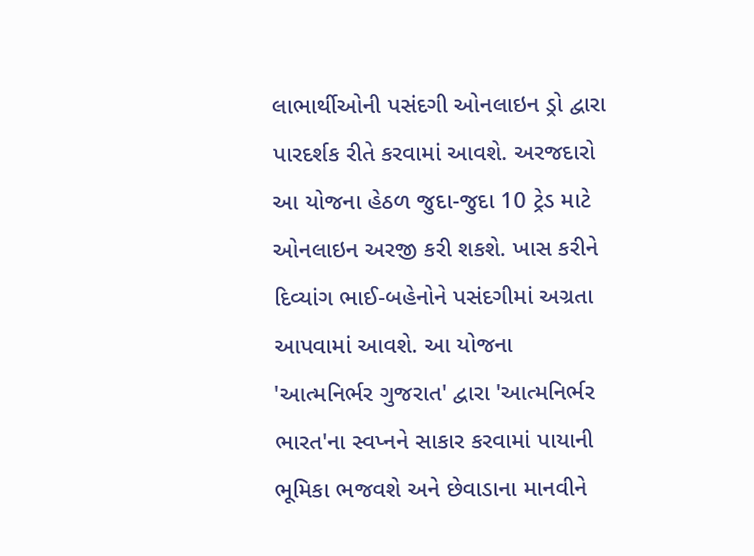લાભાર્થીઓની પસંદગી ઓનલાઇન ડ્રો દ્વારા પારદર્શક રીતે કરવામાં આવશે. અરજદારો આ યોજના હેઠળ જુદા-જુદા 10 ટ્રેડ માટે ઓનલાઇન અરજી કરી શકશે. ખાસ કરીને દિવ્યાંગ ભાઈ-બહેનોને પસંદગીમાં અગ્રતા આપવામાં આવશે. આ યોજના 'આત્મનિર્ભર ગુજરાત' દ્વારા 'આત્મનિર્ભર ભારત'ના સ્વપ્નને સાકાર કરવામાં પાયાની ભૂમિકા ભજવશે અને છેવાડાના માનવીને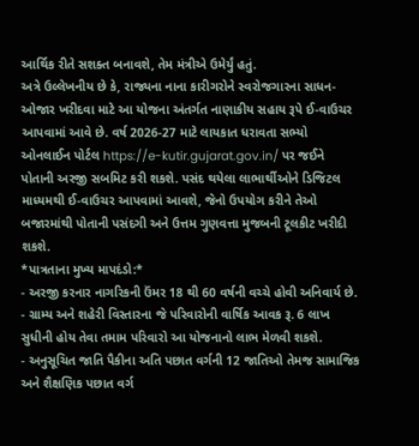આર્થિક રીતે સશક્ત બનાવશે, તેમ મંત્રીએ ઉમેર્યું હતું.
અત્રે ઉલ્લેખનીય છે કે, રાજ્યના નાના કારીગરોને સ્વરોજગારના સાધન-ઓજાર ખરીદવા માટે આ યોજના અંતર્ગત નાણાકીય સહાય રૂપે ઈ-વાઉચર આપવામાં આવે છે. વર્ષ 2026-27 માટે લાયકાત ધરાવતા સભ્યો ઓનલાઈન પોર્ટલ https://e-kutir.gujarat.gov.in/ પર જઈને પોતાની અરજી સબમિટ કરી શકશે. પસંદ થયેલા લાભાર્થીઓને ડિજિટલ માધ્યમથી ઈ-વાઉચર આપવામાં આવશે, જેનો ઉપયોગ કરીને તેઓ બજારમાંથી પોતાની પસંદગી અને ઉત્તમ ગુણવત્તા મુજબની ટૂલકીટ ખરીદી શકશે.
*પાત્રતાના મુખ્ય માપદંડો:*
- અરજી કરનાર નાગરિકની ઉંમર 18 થી 60 વર્ષની વચ્ચે હોવી અનિવાર્ય છે.
- ગ્રામ્ય અને શહેરી વિસ્તારના જે પરિવારોની વાર્ષિક આવક રૂ. 6 લાખ સુધીની હોય તેવા તમામ પરિવારો આ યોજનાનો લાભ મેળવી શકશે.
- અનુસૂચિત જાતિ પૈકીના અતિ પછાત વર્ગની 12 જાતિઓ તેમજ સામાજિક અને શૈક્ષણિક પછાત વર્ગ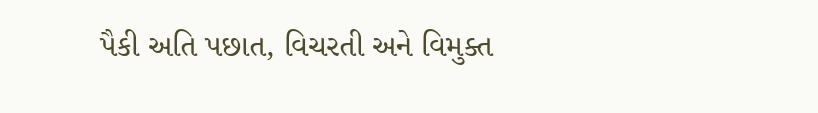પૈકી અતિ પછાત, વિચરતી અને વિમુક્ત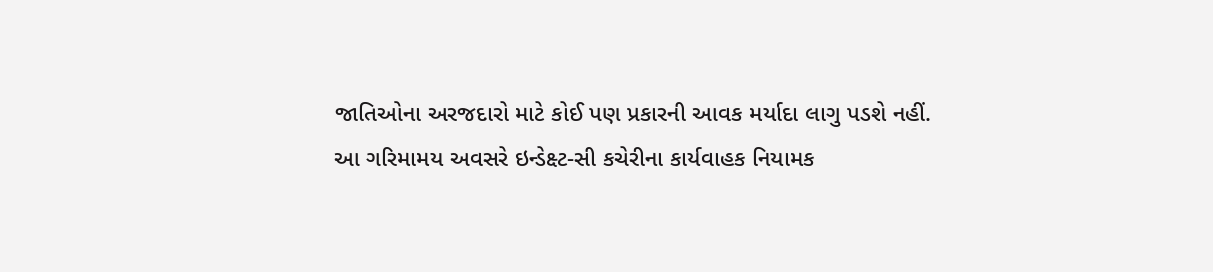જાતિઓના અરજદારો માટે કોઈ પણ પ્રકારની આવક મર્યાદા લાગુ પડશે નહીં.
આ ગરિમામય અવસરે ઇન્ડેક્ષ્ટ-સી કચેરીના કાર્યવાહક નિયામક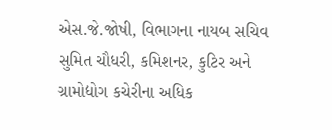એસ.જે.જોષી, વિભાગના નાયબ સચિવ સુમિત ચૌધરી, કમિશનર, કુટિર અને ગ્રામોદ્યોગ કચેરીના અધિક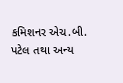કમિશનર એચ.બી. પટેલ તથા અન્ય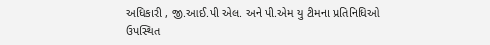અધિકારી , જી.આઈ.પી એલ. અને પી.એમ યુ ટીમના પ્રતિનિધિઓ ઉપસ્થિત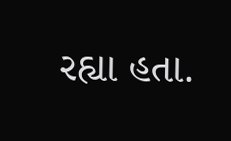રહ્યા હતા.